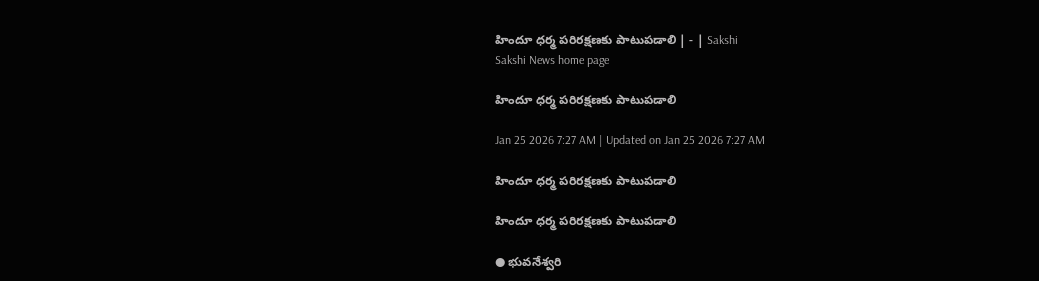హిందూ ధర్మ పరిరక్షణకు పాటుపడాలి | - | Sakshi
Sakshi News home page

హిందూ ధర్మ పరిరక్షణకు పాటుపడాలి

Jan 25 2026 7:27 AM | Updated on Jan 25 2026 7:27 AM

హిందూ ధర్మ పరిరక్షణకు పాటుపడాలి

హిందూ ధర్మ పరిరక్షణకు పాటుపడాలి

● భువనేశ్వరి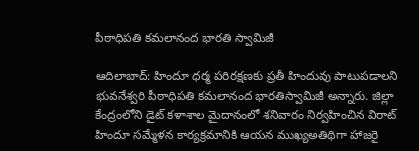పీఠాధిపతి కమలానంద భారతి స్వామిజీ

ఆదిలాబాద్‌: హిందూ ధర్మ పరిరక్షణకు ప్రతీ హిందువు పాటుపడాలని భువనేశ్వరి పీఠాధిపతి కమలానంద భారతిస్వామిజీ అన్నారు. జిల్లా కేంద్రంలోని డైట్‌ కళాశాల మైదానంలో శనివారం నిర్వహించిన విరాట్‌ హిందూ సమ్మేళన కార్యక్రమానికి ఆయన ముఖ్యఅతిథిగా హాజరై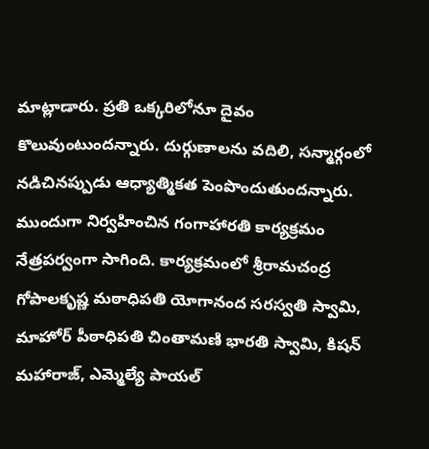మాట్లాడారు. ప్రతి ఒక్కరిలోనూ దైవం కొలువుంటుందన్నారు. దుర్గుణాలను వదిలి, సన్మార్గంలో నడిచినప్పుడు ఆధ్యాత్మికత పెంపొందుతుందన్నారు. ముందుగా నిర్వహించిన గంగాహారతి కార్యక్రమం నేత్రపర్వంగా సాగింది. కార్యక్రమంలో శ్రీరామచంద్ర గోపాలకృష్ణ మఠాధిపతి యోగానంద సరస్వతి స్వామి, మాహోర్‌ పీఠాధిపతి చింతామణి భారతి స్వామి, కిషన్‌ మహారాజ్‌, ఎమ్మెల్యే పాయల్‌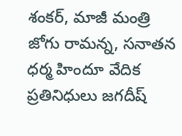శంకర్‌, మాజీ మంత్రి జోగు రామన్న, సనాతన ధర్మ హిందూ వేదిక ప్రతినిధులు జగదీష్‌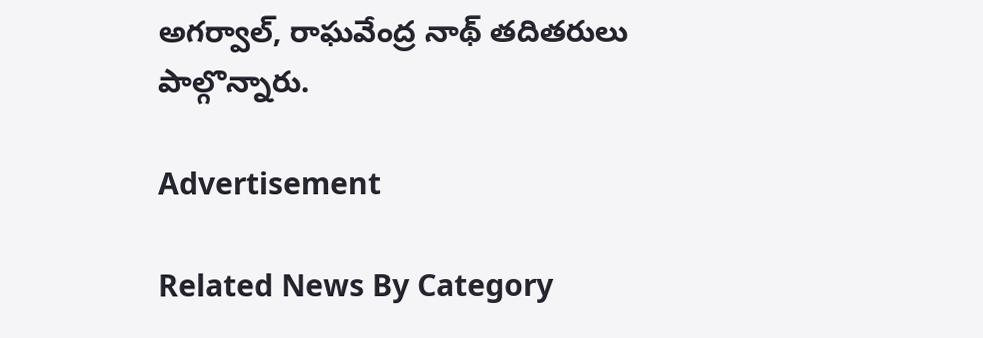అగర్వాల్‌, రాఘవేంద్ర నాథ్‌ తదితరులు పాల్గొన్నారు.

Advertisement

Related News By Category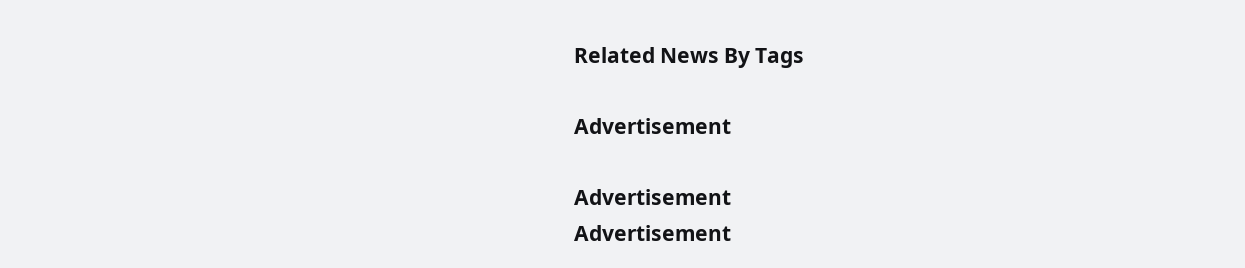Related News By Tags

Advertisement

Advertisement
Advertisement